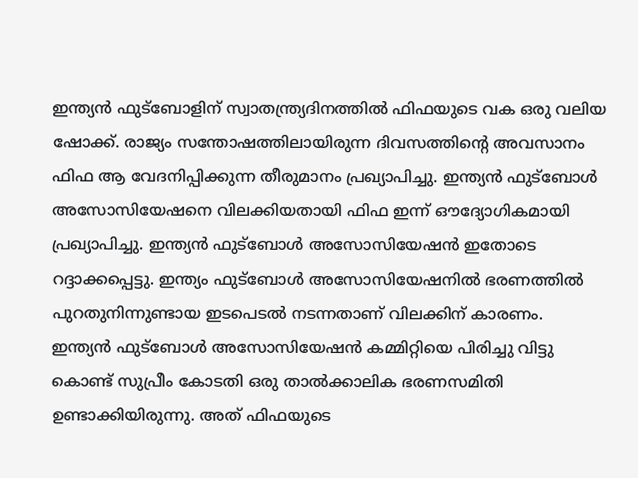ഇന്ത്യൻ ഫുട്ബോളിന് സ്വാതന്ത്ര്യദിനത്തിൽ ഫിഫയുടെ വക ഒരു വലിയ ഷോക്ക്. രാജ്യം സന്തോഷത്തിലായിരുന്ന ദിവസത്തിന്റെ അവസാനം ഫിഫ ആ വേദനിപ്പിക്കുന്ന തീരുമാനം പ്രഖ്യാപിച്ചു. ഇന്ത്യൻ ഫുട്ബോൾ അസോസിയേഷനെ വിലക്കിയതായി ഫിഫ ഇന്ന് ഔദ്യോഗികമായി പ്രഖ്യാപിച്ചു. ഇന്ത്യൻ ഫുട്ബോൾ അസോസിയേഷൻ ഇതോടെ റദ്ദാക്കപ്പെട്ടു. ഇന്ത്യം ഫുട്ബോൾ അസോസിയേഷനിൽ ഭരണത്തിൽ പുറതുനിന്നുണ്ടായ ഇടപെടൽ നടന്നതാണ് വിലക്കിന് കാരണം.
ഇന്ത്യൻ ഫുട്ബോൾ അസോസിയേഷൻ കമ്മിറ്റിയെ പിരിച്ചു വിട്ടു കൊണ്ട് സുപ്രീം കോടതി ഒരു താൽക്കാലിക ഭരണസമിതി ഉണ്ടാക്കിയിരുന്നു. അത് ഫിഫയുടെ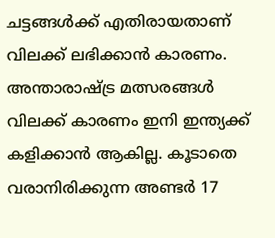ചട്ടങ്ങൾക്ക് എതിരായതാണ് വിലക്ക് ലഭിക്കാൻ കാരണം. അന്താരാഷ്ട്ര മത്സരങ്ങൾ വിലക്ക് കാരണം ഇനി ഇന്ത്യക്ക് കളിക്കാൻ ആകില്ല. കൂടാതെ വരാനിരിക്കുന്ന അണ്ടർ 17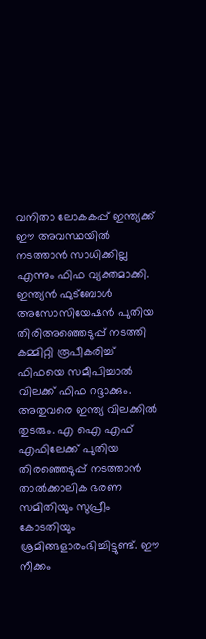വനിതാ ലോകകപ്പ് ഇന്ത്യക്ക് ഈ അവസ്ഥയിൽ നടത്താൻ സാധിക്കില്ല എന്നും ഫിഫ വ്യക്തമാക്കി.
ഇന്ത്യൻ ഫുട്ബോൾ അസോസിയേഷൻ പുതിയ തിരിഅഞ്ഞെടുപ്പ് നടത്തി കമ്മിറ്റി രൂപീകരിച്ച് ഫിഫയെ സമീപിച്ചാൽ വിലക്ക് ഫിഫ റദ്ദാക്കും. അതുവരെ ഇന്ത്യ വിലക്കിൽ തുടരും. എ ഐ എഫ് എഫിലേക്ക് പുതിയ തിരഞ്ഞെടുപ്പ് നടത്താൻ താൽക്കാലിക ഭരണ സമിതിയും സുപ്രീം കോടതിയും ശ്രമിങ്ങളാരംഭിച്ചിട്ടുണ്ട്. ഈ നീക്കം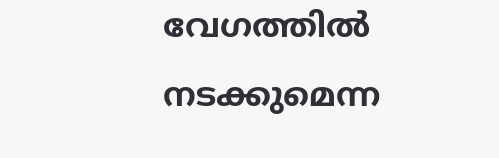വേഗത്തിൽ നടക്കുമെന്ന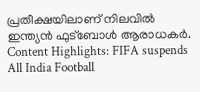പ്രതീക്ഷയിലാണ് നിലവിൽ ഇന്ത്യൻ ഫുട്ബോൾ ആരാധകർ.
Content Highlights: FIFA suspends All India Football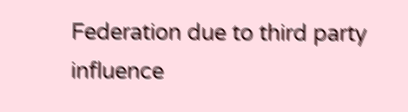Federation due to third party influence